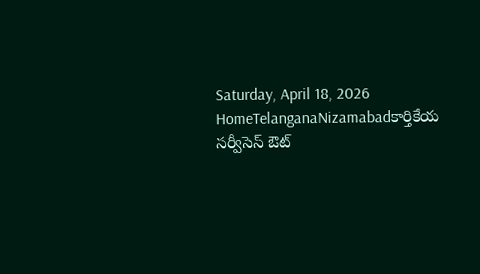Saturday, April 18, 2026
HomeTelanganaNizamabadకార్తికేయ సర్వీసెస్ ఔట్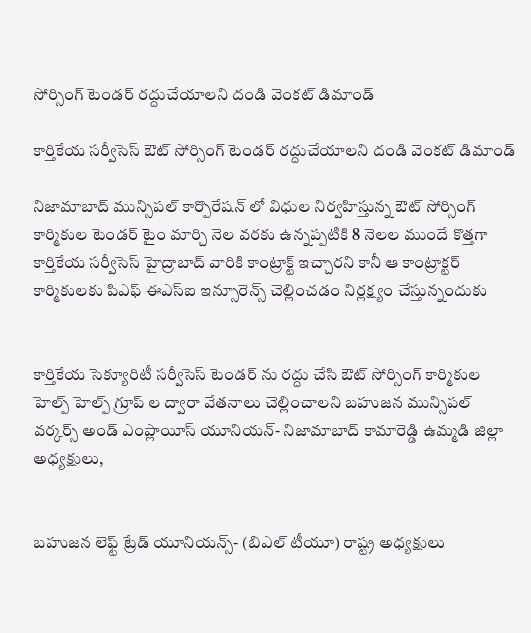సోర్సింగ్ టెండర్ రద్దుచేయాలని దండి వెంకట్ డిమాండ్

కార్తికేయ సర్వీసెస్ ఔట్ సోర్సింగ్ టెండర్ రద్దుచేయాలని దండి వెంకట్ డిమాండ్

నిజామాబాద్ మున్సిపల్ కార్పొరేషన్ లో విధుల నిర్వహిస్తున్న ఔట్ సోర్సింగ్ కార్మికుల టెండర్ టైం మార్చి నెల వరకు ఉన్నప్పటికి 8 నెలల ముందే కొత్తగా కార్తికేయ సర్వీసెస్ హైద్రాబాద్ వారికి కాంట్రాక్ట్ ఇచ్చారని కానీ ఆ కాంట్రాక్టర్ కార్మికులకు పిఎఫ్ ఈఎస్ఐ ఇన్సూరెన్స్ చెల్లించడం నిర్లక్ష్యం చేస్తున్నందుకు


కార్తికేయ సెక్యూరిటీ సర్వీసెస్ టెండర్ ను రద్దు చేసి ఔట్ సోర్సింగ్ కార్మికుల హెల్ప్ హెల్ప్ గ్రూప్ ల ద్వారా వేతనాలు చెల్లించాలని బహుజన మున్సిపల్ వర్కర్స్ అండ్ ఎంప్లాయీస్ యూనియన్- నిజామాబాద్ కామారెడ్డి ఉమ్మడి జిల్లా అధ్యక్షులు,


బహుజన లెఫ్ట్ ట్రేడ్ యూనియన్స్- (బిఎల్ టీయూ) రాష్ట్ర అధ్యక్షులు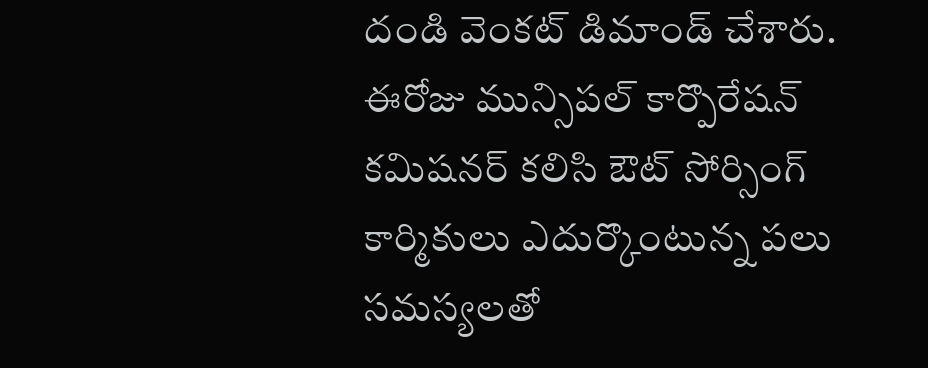దండి వెంకట్ డిమాండ్ చేశారు.
ఈరోజు మున్సిపల్ కార్పొరేషన్ కమిషనర్ కలిసి ఔట్ సోర్సింగ్ కార్మికులు ఎదుర్కొంటున్న పలు సమస్యలతో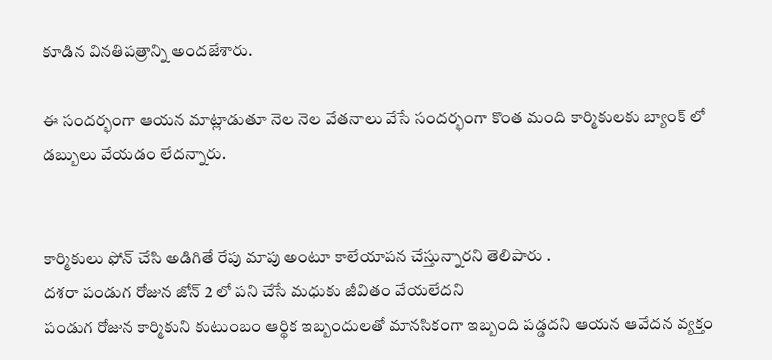కూడిన వినతిపత్రాన్ని అందజేశారు.

ఈ సందర్భంగా ఆయన మాట్లాడుతూ నెల నెల వేతనాలు వేసే సందర్భంగా కొంత మంది కార్మికులకు బ్యాంక్ లో డబ్బులు వేయడం లేదన్నారు.


కార్మికులు ఫోన్ చేసి అడిగితే రేపు మాపు అంటూ కాలేయాపన చేస్తున్నారని తెలిపారు .
దశరా పండుగ రోజున జోన్ 2 లో పని చేసే మధుకు జీవితం వేయలేదని
పండుగ రోజున కార్మికుని కుటుంబం ఆర్థిక ఇబ్బందులతో మానసికంగా ఇబ్బంది పడ్డదని ఆయన ఆవేదన వ్యక్తం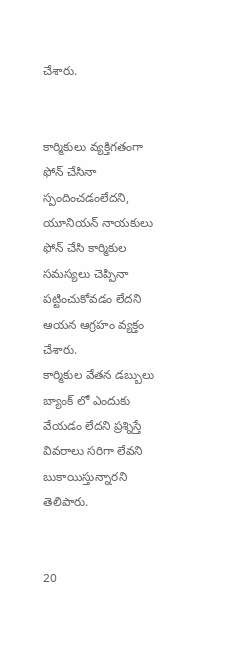చేశారు.


కార్మికులు వ్యక్తిగతంగా ఫోన్ చేసినా స్పందించడంలేదని, యూనియన్ నాయకులు ఫోన్ చేసి కార్మికుల సమస్యలు చెప్పినా పట్టించుకోవడం లేదని ఆయన ఆగ్రహం వ్యక్తం చేశారు.
కార్మికుల వేతన డబ్బులు బ్యాంక్ లో ఎందుకు వేయడం లేదని ప్రశ్నిస్తే వివరాలు సరిగా లేవని బుకాయిస్తున్నారని తెలిపారు.


20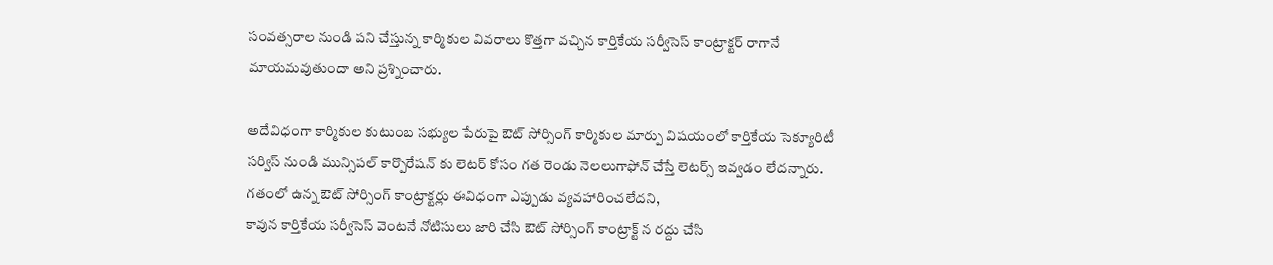సంవత్సరాల నుండి పని చేస్తున్న కార్మికుల వివరాలు కొత్తగా వచ్చిన కార్తికేయ సర్వీసెస్ కాంట్రాక్టర్ రాగానే మాయమవుతుందా అని ప్రశ్నించారు.

అదేవిధంగా కార్మికుల కుటుంబ సభ్యుల పేరుపై ఔట్ సోర్సింగ్ కార్మికుల మార్పు విషయంలో కార్తికేయ సెక్యూరిటీ సర్విస్ నుండి మున్సిపల్ కార్పొరేషన్ కు లెటర్ కోసం గత రెండు నెలలుగాఫోన్ చేస్తే లెటర్స్ ఇవ్వడం లేదన్నారు.
గతంలో ఉన్న ఔట్ సోర్సింగ్ కాంట్రాక్టర్లు ఈవిధంగా ఎప్పుడు వ్యవహారించలేదని,
కావున కార్తికేయ సర్వీసెస్ వెంటనే నోటిసులు జారి చేసి ఔట్ సోర్సింగ్ కాంట్రాక్ట్ న రద్దు చేసి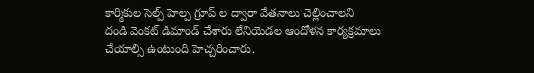కార్మికుల సెల్ప్ హెల్ప గ్రూప్ ల ద్వారా వేతనాలు చెల్లించాలని
దండి వెంకట్ డిమాండ్ చేశారు లేనియెడల ఆందోళన కార్యక్రమాలు చేయాల్సి ఉంటుంది హెచ్చరించారు.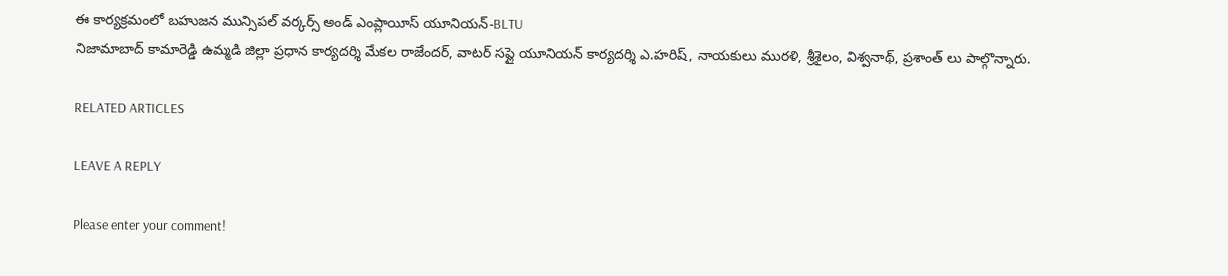ఈ కార్యక్రమంలో బహుజన మున్సిపల్ వర్కర్స్ అండ్ ఎంప్లాయీస్ యూనియన్-BLTU
నిజామాబాద్ కామారెడ్డి ఉమ్మడి జిల్లా ప్రధాన కార్యదర్శి మేకల రాజేందర్, వాటర్ సప్లై యూనియన్ కార్యదర్శి ఎ.హరిష్, నాయకులు మురళి, శ్రీశైలం, విశ్వనాథ్, ప్రశాంత్ లు పాల్గొన్నారు.

RELATED ARTICLES

LEAVE A REPLY

Please enter your comment!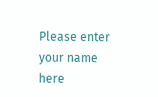Please enter your name here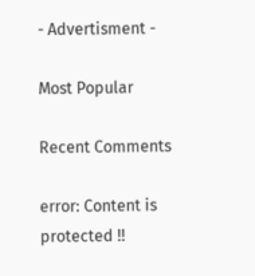- Advertisment -

Most Popular

Recent Comments

error: Content is protected !!